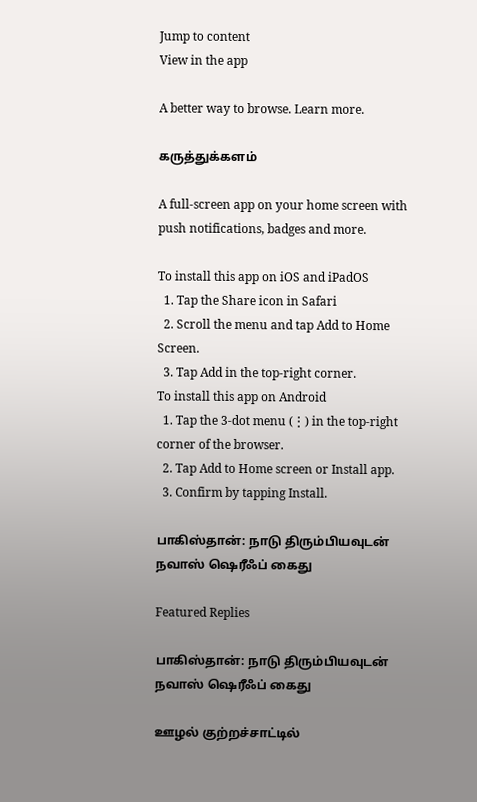Jump to content
View in the app

A better way to browse. Learn more.

கருத்துக்களம்

A full-screen app on your home screen with push notifications, badges and more.

To install this app on iOS and iPadOS
  1. Tap the Share icon in Safari
  2. Scroll the menu and tap Add to Home Screen.
  3. Tap Add in the top-right corner.
To install this app on Android
  1. Tap the 3-dot menu (⋮) in the top-right corner of the browser.
  2. Tap Add to Home screen or Install app.
  3. Confirm by tapping Install.

பாகிஸ்தான்: நாடு திரும்பியவுடன் நவாஸ் ஷெரீஃப் கைது

Featured Replies

பாகிஸ்தான்: நாடு திரும்பியவுடன் நவாஸ் ஷெரீஃப் கைது

ஊழல் குற்றச்சாட்டில்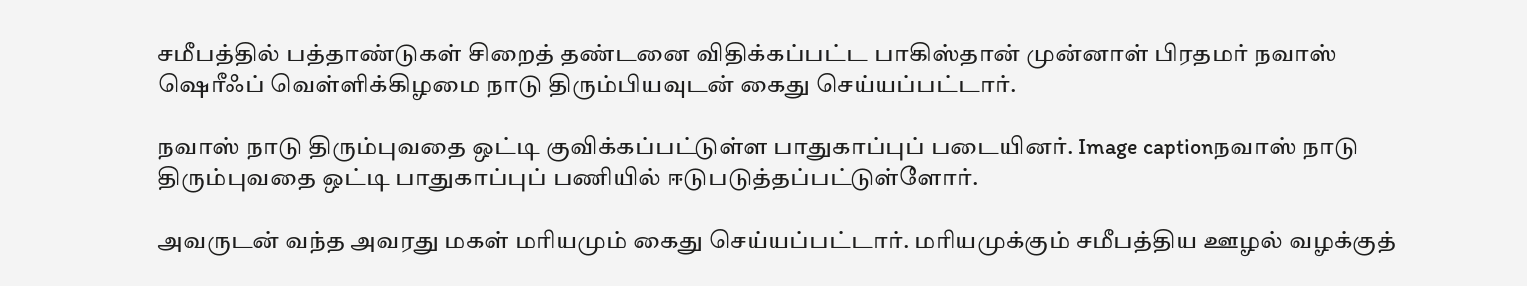சமீபத்தில் பத்தாண்டுகள் சிறைத் தண்டனை விதிக்கப்பட்ட பாகிஸ்தான் முன்னாள் பிரதமர் நவாஸ் ஷெரீஃப் வெள்ளிக்கிழமை நாடு திரும்பியவுடன் கைது செய்யப்பட்டார்.

நவாஸ் நாடு திரும்புவதை ஒட்டி குவிக்கப்பட்டுள்ள பாதுகாப்புப் படையினர். Image captionநவாஸ் நாடு திரும்புவதை ஒட்டி பாதுகாப்புப் பணியில் ஈடுபடுத்தப்பட்டுள்ளோர்.

அவருடன் வந்த அவரது மகள் மரியமும் கைது செய்யப்பட்டார். மரியமுக்கும் சமீபத்திய ஊழல் வழக்குத்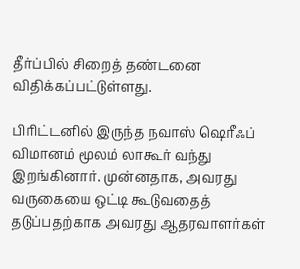தீர்ப்பில் சிறைத் தண்டனை விதிக்கப்பட்டுள்ளது.

பிரிட்டனில் இருந்த நவாஸ் ஷெரீஃப் விமானம் மூலம் லாகூர் வந்து இறங்கினார். முன்னதாக, அவரது வருகையை ஒட்டி கூடுவதைத் தடுப்பதற்காக அவரது ஆதரவாளர்கள்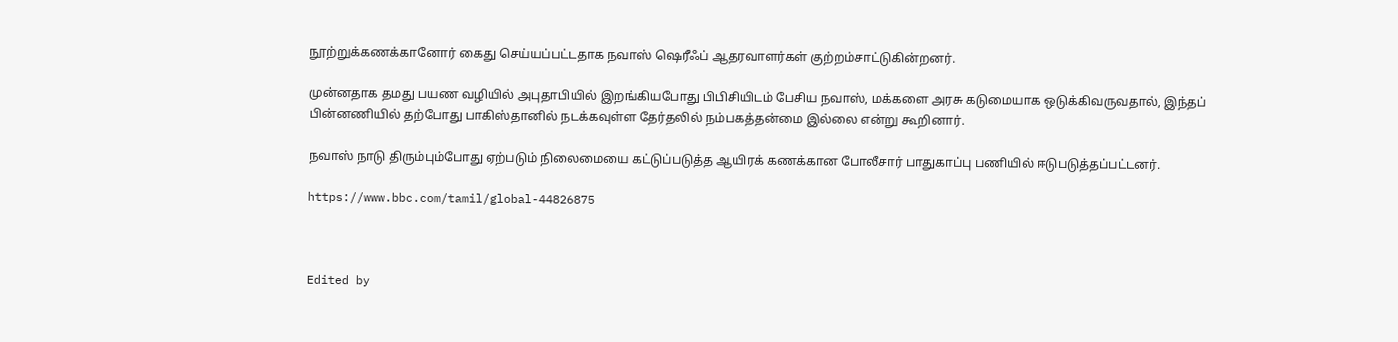நூற்றுக்கணக்கானோர் கைது செய்யப்பட்டதாக நவாஸ் ஷெரீஃப் ஆதரவாளர்கள் குற்றம்சாட்டுகின்றனர்.

முன்னதாக தமது பயண வழியில் அபுதாபியில் இறங்கியபோது பிபிசியிடம் பேசிய நவாஸ், மக்களை அரசு கடுமையாக ஒடுக்கிவருவதால், இந்தப் பின்னணியில் தற்போது பாகிஸ்தானில் நடக்கவுள்ள தேர்தலில் நம்பகத்தன்மை இல்லை என்று கூறினார்.

நவாஸ் நாடு திரும்பும்போது ஏற்படும் நிலைமையை கட்டுப்படுத்த ஆயிரக் கணக்கான போலீசார் பாதுகாப்பு பணியில் ஈடுபடுத்தப்பட்டனர்.

https://www.bbc.com/tamil/global-44826875



Edited by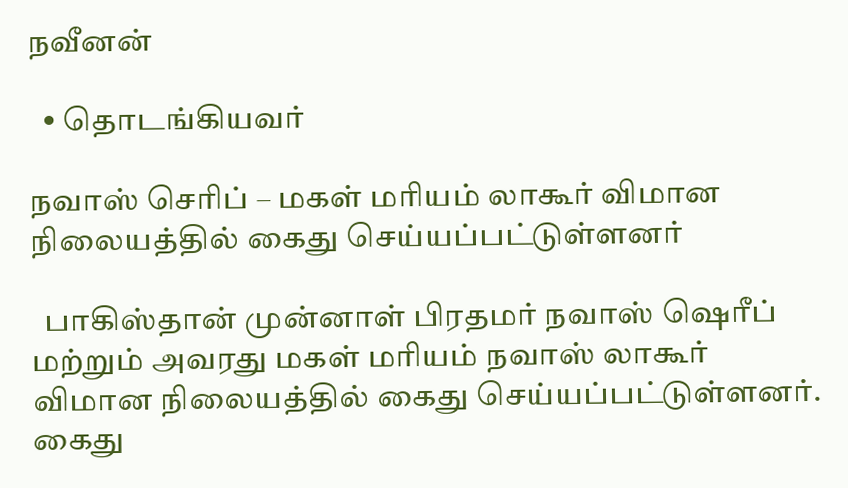நவீனன்

  • தொடங்கியவர்

நவாஸ் செரிப் – மகள் மரியம் லாகூர் விமான நிலையத்தில் கைது செய்யப்பட்டுள்ளனர்

  பாகிஸ்தான் முன்னாள் பிரதமர் நவாஸ் ஷெரீப் மற்றும் அவரது மகள் மரியம் நவாஸ் லாகூர் விமான நிலையத்தில் கைது செய்யப்பட்டுள்ளனர். கைது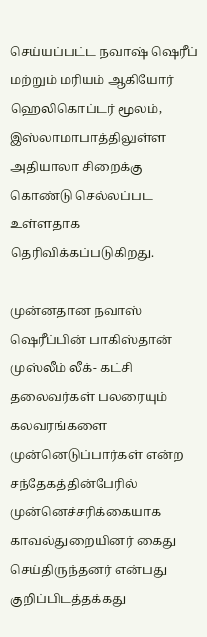செய்யப்பட்ட நவாஷ் ஷெரீப் மற்றும் மரியம் ஆகியோர் ஹெலிகொப்டர் மூலம், இஸ்லாமாபாத்திலுள்ள அதியாலா சிறைக்கு கொண்டு செல்லப்பட உள்ளதாக தெரிவிக்கப்படுகிறது.

முன்னதான நவாஸ் ஷெரீப்பின் பாகிஸ்தான் முஸ்லீம் லீக்- கட்சி தலைவர்கள் பலரையும் கலவரங்களை முன்னெடுப்பார்கள் என்ற சந்தேகத்தின்பேரில் முன்னெச்சரிக்கையாக காவல்துறையினர் கைது செய்திருந்தனர் என்பது குறிப்பிடத்தக்கது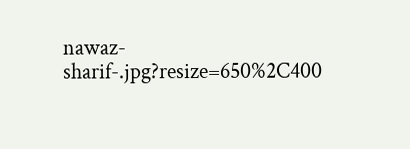nawaz-sharif-.jpg?resize=650%2C400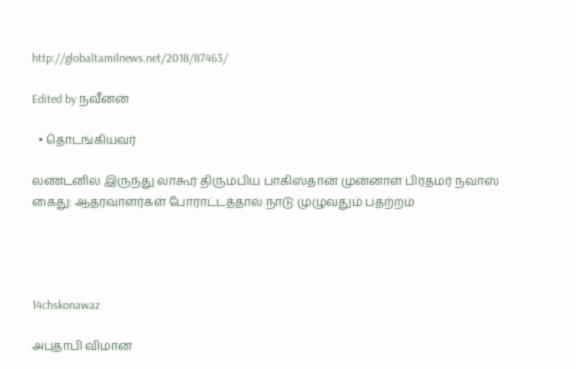http://globaltamilnews.net/2018/87463/

Edited by நவீனன்

  • தொடங்கியவர்

லண்டனில் இருந்து லாகூர் திரும்பிய பாகிஸ்தான் முன்னாள் பிரதமர் நவாஸ் கைது: ஆதரவாளர்கள் போராட்டத்தால் நாடு முழுவதும் பதற்றம்




14chskonawaz

அபுதாபி விமான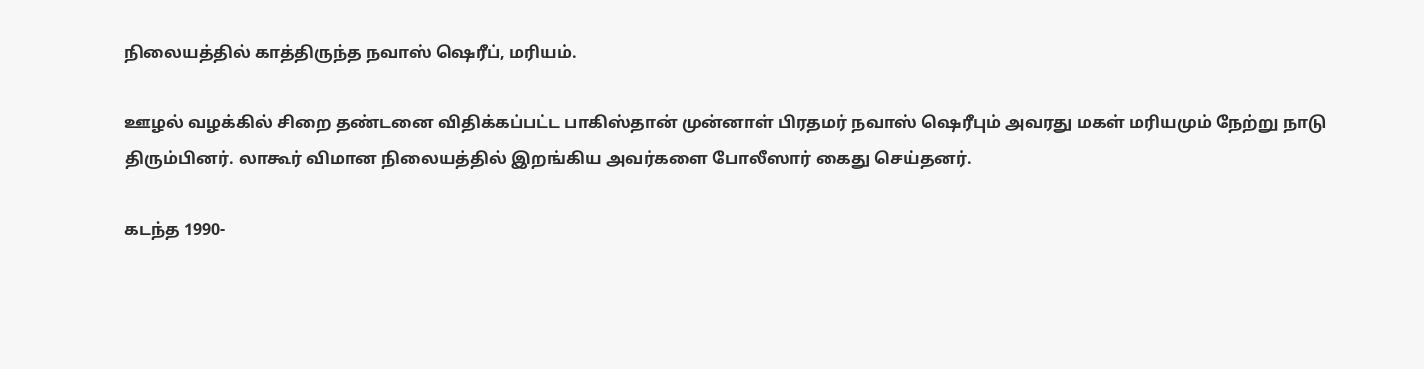நிலையத்தில் காத்திருந்த நவாஸ் ஷெரீப், மரியம்.

ஊழல் வழக்கில் சிறை தண்டனை விதிக்கப்பட்ட பாகிஸ்தான் முன்னாள் பிரதமர் நவாஸ் ஷெரீபும் அவரது மகள் மரியமும் நேற்று நாடு திரும்பினர். லாகூர் விமான நிலையத்தில் இறங்கிய அவர்களை போலீஸார் கைது செய்தனர்.

கடந்த 1990-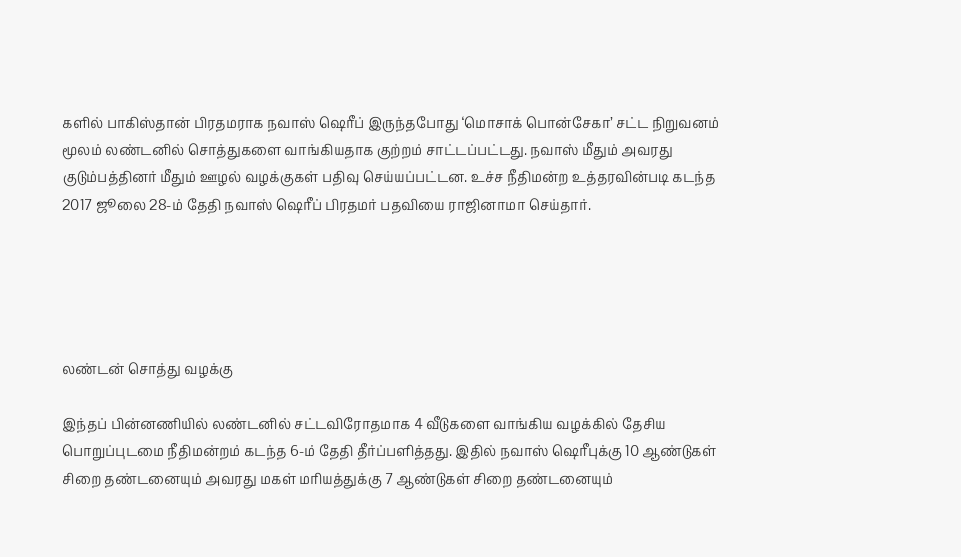களில் பாகிஸ்தான் பிரதமராக நவாஸ் ஷெரீப் இருந்தபோது ‘மொசாக் பொன்சேகா’ சட்ட நிறுவனம் மூலம் லண்டனில் சொத்துகளை வாங்கியதாக குற்றம் சாட்டப்பட்டது. நவாஸ் மீதும் அவரது குடும்பத்தினர் மீதும் ஊழல் வழக்குகள் பதிவு செய்யப்பட்டன. உச்ச நீதிமன்ற உத்தரவின்படி கடந்த 2017 ஜூலை 28-ம் தேதி நவாஸ் ஷெரீப் பிரதமர் பதவியை ராஜினாமா செய்தார்.





லண்டன் சொத்து வழக்கு

இந்தப் பின்னணியில் லண்டனில் சட்டவிரோதமாக 4 வீடுகளை வாங்கிய வழக்கில் தேசிய பொறுப்புடமை நீதிமன்றம் கடந்த 6-ம் தேதி தீர்ப்பளித்தது. இதில் நவாஸ் ஷெரீபுக்கு 10 ஆண்டுகள் சிறை தண்டனையும் அவரது மகள் மரியத்துக்கு 7 ஆண்டுகள் சிறை தண்டனையும்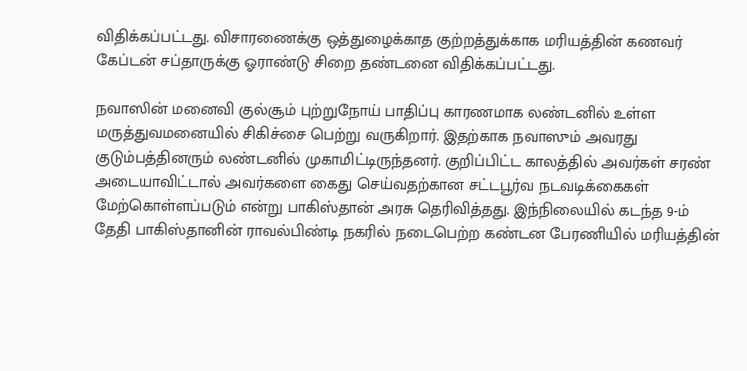விதிக்கப்பட்டது. விசாரணைக்கு ஒத்துழைக்காத குற்றத்துக்காக மரியத்தின் கணவர் கேப்டன் சப்தாருக்கு ஓராண்டு சிறை தண்டனை விதிக்கப்பட்டது.

நவாஸின் மனைவி குல்சூம் புற்றுநோய் பாதிப்பு காரணமாக லண்டனில் உள்ள மருத்துவமனையில் சிகிச்சை பெற்று வருகிறார். இதற்காக நவாஸும் அவரது குடும்பத்தினரும் லண்டனில் முகாமிட்டிருந்தனர். குறிப்பிட்ட காலத்தில் அவர்கள் சரண் அடையாவிட்டால் அவர்களை கைது செய்வதற்கான சட்டபூர்வ நடவடிக்கைகள் மேற்கொள்ளப்படும் என்று பாகிஸ்தான் அரசு தெரிவித்தது. இந்நிலையில் கடந்த 9-ம் தேதி பாகிஸ்தானின் ராவல்பிண்டி நகரில் நடைபெற்ற கண்டன பேரணியில் மரியத்தின்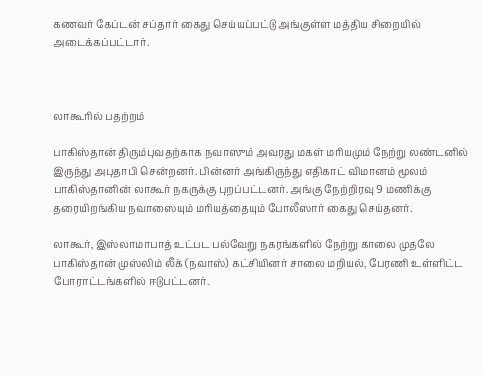கணவர் கேப்டன் சப்தார் கைது செய்யப்பட்டு அங்குள்ள மத்திய சிறையில் அடைக்கப்பட்டார்.



லாகூரில் பதற்றம்

பாகிஸ்தான் திரும்புவதற்காக நவாஸும் அவரது மகள் மரியமும் நேற்று லண்டனில் இருந்து அபுதாபி சென்றனர். பின்னர் அங்கிருந்து எதிகாட் விமானம் மூலம் பாகிஸ்தானின் லாகூர் நகருக்கு புறப்பட்டனர். அங்கு நேற்றிரவு 9 மணிக்கு தரையிறங்கிய நவாஸையும் மரியத்தையும் போலீஸார் கைது செய்தனர்.

லாகூர், இஸ்லாமாபாத் உட்பட பல்வேறு நகரங்களில் நேற்று காலை முதலே பாகிஸ்தான் முஸ்லிம் லீக் (நவாஸ்) கட்சியினர் சாலை மறியல், பேரணி உள்ளிட்ட போராட்டங்களில் ஈடுபட்டனர்.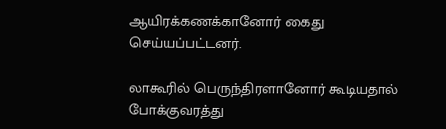ஆயிரக்கணக்கானோர் கைது செய்யப்பட்டனர்.

லாகூரில் பெருந்திரளானோர் கூடியதால் போக்குவரத்து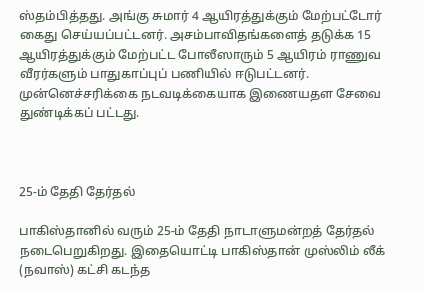ஸ்தம்பித்தது. அங்கு சுமார் 4 ஆயிரத்துக்கும் மேற்பட்டோர் கைது செய்யப்பட்டனர். அசம்பாவிதங்களைத் தடுக்க 15 ஆயிரத்துக்கும் மேற்பட்ட போலீஸாரும் 5 ஆயிரம் ராணுவ வீரர்களும் பாதுகாப்புப் பணியில் ஈடுபட்டனர். முன்னெச்சரிக்கை நடவடிக்கையாக இணையதள சேவை துண்டிக்கப் பட்டது.



25-ம் தேதி தேர்தல்

பாகிஸ்தானில் வரும் 25-ம் தேதி நாடாளுமன்றத் தேர்தல் நடைபெறுகிறது. இதையொட்டி பாகிஸ்தான் முஸ்லிம் லீக் (நவாஸ்) கட்சி கடந்த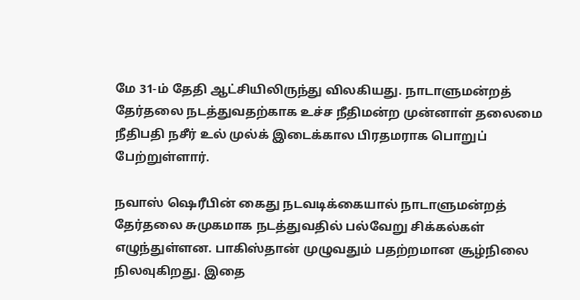மே 31-ம் தேதி ஆட்சியிலிருந்து விலகியது. நாடாளுமன்றத் தேர்தலை நடத்துவதற்காக உச்ச நீதிமன்ற முன்னாள் தலைமை நீதிபதி நசீர் உல் முல்க் இடைக்கால பிரதமராக பொறுப் பேற்றுள்ளார்.

நவாஸ் ஷெரீபின் கைது நடவடிக்கையால் நாடாளுமன்றத் தேர்தலை சுமுகமாக நடத்துவதில் பல்வேறு சிக்கல்கள் எழுந்துள்ளன. பாகிஸ்தான் முழுவதும் பதற்றமான சூழ்நிலை நிலவுகிறது. இதை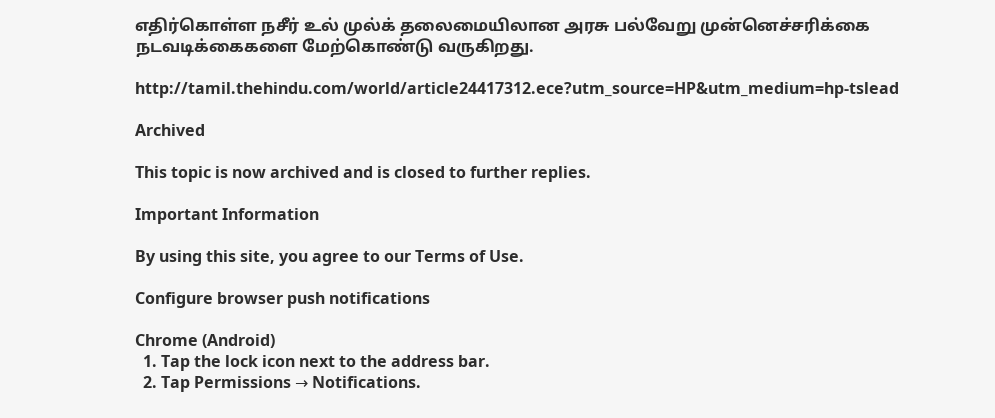எதிர்கொள்ள நசீர் உல் முல்க் தலைமையிலான அரசு பல்வேறு முன்னெச்சரிக்கை நடவடிக்கைகளை மேற்கொண்டு வருகிறது.

http://tamil.thehindu.com/world/article24417312.ece?utm_source=HP&utm_medium=hp-tslead

Archived

This topic is now archived and is closed to further replies.

Important Information

By using this site, you agree to our Terms of Use.

Configure browser push notifications

Chrome (Android)
  1. Tap the lock icon next to the address bar.
  2. Tap Permissions → Notifications.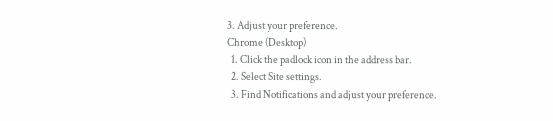3. Adjust your preference.
Chrome (Desktop)
  1. Click the padlock icon in the address bar.
  2. Select Site settings.
  3. Find Notifications and adjust your preference.